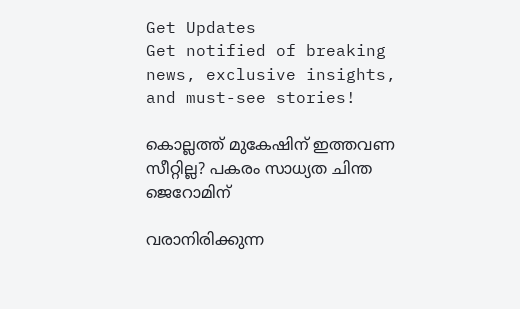Get Updates
Get notified of breaking news, exclusive insights, and must-see stories!

കൊല്ലത്ത് മുകേഷിന് ഇത്തവണ സീറ്റില്ല? പകരം സാധ്യത ചിന്ത ജെറോമിന്

വരാനിരിക്കുന്ന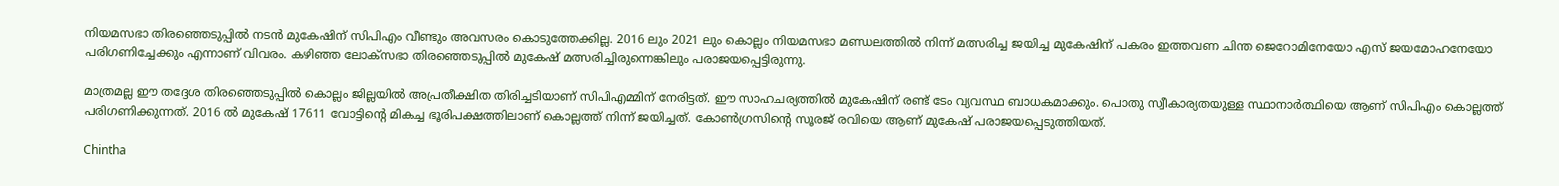നിയമസഭാ തിരഞ്ഞെടുപ്പില്‍ നടന്‍ മുകേഷിന് സിപിഎം വീണ്ടും അവസരം കൊടുത്തേക്കില്ല. 2016 ലും 2021 ലും കൊല്ലം നിയമസഭാ മണ്ഡലത്തില്‍ നിന്ന് മത്സരിച്ച ജയിച്ച മുകേഷിന് പകരം ഇത്തവണ ചിന്ത ജെറോമിനേയോ എസ് ജയമോഹനേയോ പരിഗണിച്ചേക്കും എന്നാണ് വിവരം. കഴിഞ്ഞ ലോക്‌സഭാ തിരഞ്ഞെടുപ്പില്‍ മുകേഷ് മത്സരിച്ചിരുന്നെങ്കിലും പരാജയപ്പെട്ടിരുന്നു.

മാത്രമല്ല ഈ തദ്ദേശ തിരഞ്ഞെടുപ്പില്‍ കൊല്ലം ജില്ലയില്‍ അപ്രതീക്ഷിത തിരിച്ചടിയാണ് സിപിഎമ്മിന് നേരിട്ടത്. ഈ സാഹചര്യത്തില്‍ മുകേഷിന് രണ്ട് ടേം വ്യവസ്ഥ ബാധകമാക്കും. പൊതു സ്വീകാര്യതയുള്ള സ്ഥാനാര്‍ത്ഥിയെ ആണ് സിപിഎം കൊല്ലത്ത് പരിഗണിക്കുന്നത്. 2016 ല്‍ മുകേഷ് 17611 വോട്ടിന്റെ മികച്ച ഭൂരിപക്ഷത്തിലാണ് കൊല്ലത്ത് നിന്ന് ജയിച്ചത്. കോണ്‍ഗ്രസിന്റെ സൂരജ് രവിയെ ആണ് മുകേഷ് പരാജയപ്പെടുത്തിയത്.

Chintha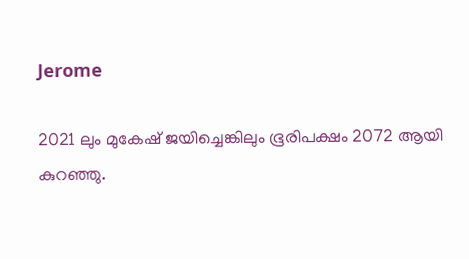Jerome

2021 ലും മുകേഷ് ജയിച്ചെങ്കിലും ഭൂരിപക്ഷം 2072 ആയി കുറഞ്ഞു.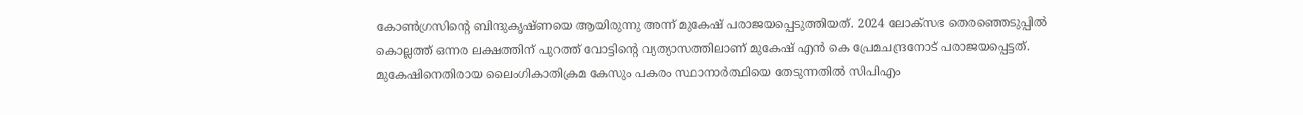കോണ്‍ഗ്രസിന്റെ ബിന്ദുകൃഷ്ണയെ ആയിരുന്നു അന്ന് മുകേഷ് പരാജയപ്പെടുത്തിയത്. 2024 ലോക്‌സഭ തെരഞ്ഞെടുപ്പില്‍ കൊല്ലത്ത് ഒന്നര ലക്ഷത്തിന് പുറത്ത് വോട്ടിന്റെ വ്യത്യാസത്തിലാണ് മുകേഷ് എന്‍ കെ പ്രേമചന്ദ്രനോട് പരാജയപ്പെട്ടത്. മുകേഷിനെതിരായ ലൈംഗികാതിക്രമ കേസും പകരം സ്ഥാനാര്‍ത്ഥിയെ തേടുന്നതില്‍ സിപിഎം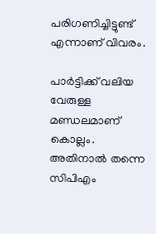പരിഗണിച്ചിട്ടുണ്ട് എന്നാണ് വിവരം.

പാര്‍ട്ടിക്ക് വലിയ വേരുള്ള മണ്ഡലമാണ് കൊല്ലം. അതിനാല്‍ തന്നെ സിപിഎം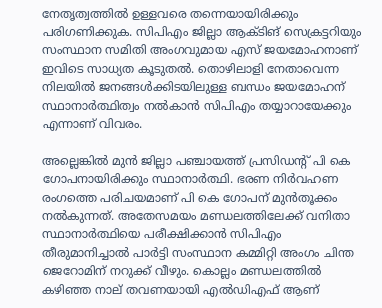നേതൃത്വത്തില്‍ ഉള്ളവരെ തന്നെയായിരിക്കും പരിഗണിക്കുക. സിപിഎം ജില്ലാ ആക്ടിങ് സെക്രട്ടറിയും സംസ്ഥാന സമിതി അംഗവുമായ എസ് ജയമോഹനാണ് ഇവിടെ സാധ്യത കൂടുതല്‍. തൊഴിലാളി നേതാവെന്ന നിലയില്‍ ജനങ്ങള്‍ക്കിടയിലുള്ള ബന്ധം ജയമോഹന് സ്ഥാനാര്‍ത്ഥിത്വം നല്‍കാന്‍ സിപിഎം തയ്യാറായേക്കും എന്നാണ് വിവരം.

അല്ലെങ്കില്‍ മുന്‍ ജില്ലാ പഞ്ചായത്ത് പ്രസിഡന്റ് പി കെ ഗോപനായിരിക്കും സ്ഥാനാര്‍ത്ഥി. ഭരണ നിര്‍വഹണ രംഗത്തെ പരിചയമാണ് പി കെ ഗോപന് മുന്‍തൂക്കം നല്‍കുന്നത്. അതേസമയം മണ്ഡലത്തിലേക്ക് വനിതാ സ്ഥാനാര്‍ത്ഥിയെ പരീക്ഷിക്കാന്‍ സിപിഎം തീരുമാനിച്ചാല്‍ പാര്‍ട്ടി സംസ്ഥാന കമ്മിറ്റി അംഗം ചിന്ത ജെറോമിന് നറുക്ക് വീഴും. കൊല്ലം മണ്ഡലത്തില്‍ കഴിഞ്ഞ നാല് തവണയായി എല്‍ഡിഎഫ് ആണ്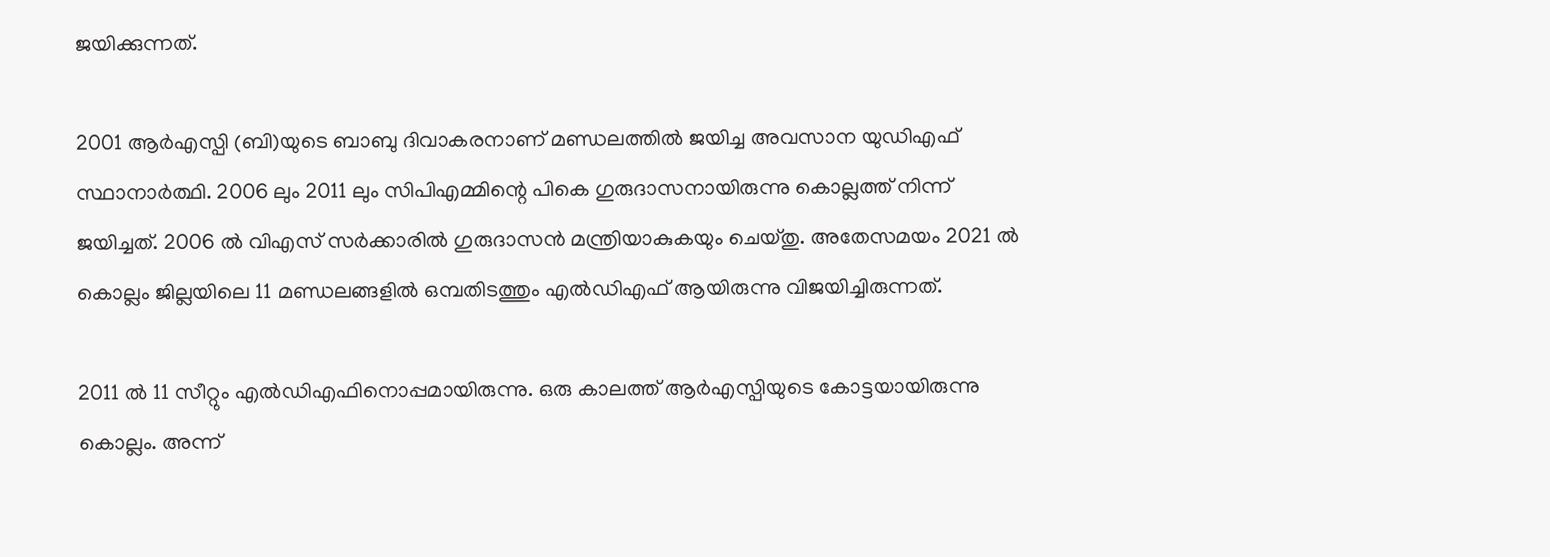ജയിക്കുന്നത്.

2001 ആര്‍എസ്പി (ബി)യുടെ ബാബു ദിവാകരനാണ് മണ്ഡലത്തില്‍ ജയിച്ച അവസാന യുഡിഎഫ് സ്ഥാനാര്‍ത്ഥി. 2006 ലും 2011 ലും സിപിഎമ്മിന്റെ പികെ ഗുരുദാസനായിരുന്നു കൊല്ലത്ത് നിന്ന് ജയിച്ചത്. 2006 ല്‍ വിഎസ് സര്‍ക്കാരില്‍ ഗുരുദാസന്‍ മന്ത്രിയാകുകയും ചെയ്തു. അതേസമയം 2021 ല്‍ കൊല്ലം ജില്ലയിലെ 11 മണ്ഡലങ്ങളില്‍ ഒമ്പതിടത്തും എല്‍ഡിഎഫ് ആയിരുന്നു വിജയിച്ചിരുന്നത്.

2011 ല്‍ 11 സീറ്റും എല്‍ഡിഎഫിനൊപ്പമായിരുന്നു. ഒരു കാലത്ത് ആര്‍എസ്പിയുടെ കോട്ടയായിരുന്നു കൊല്ലം. അന്ന്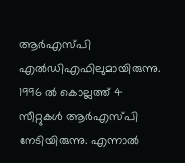ആര്‍എസ്പി എല്‍ഡിഎഫിലുമായിരുന്നു. 1996 ല്‍ കൊല്ലത്ത് 4 സീറ്റുകള്‍ ആര്‍എസ്പി നേടിയിരുന്നു. എന്നാല്‍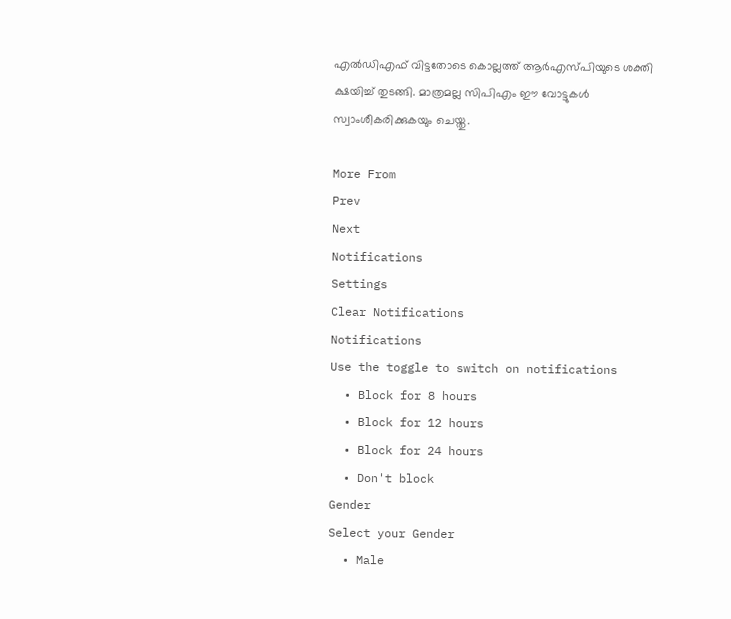എല്‍ഡിഎഫ് വിട്ടതോടെ കൊല്ലത്ത് ആര്‍എസ്പിയുടെ ശക്തി ക്ഷയിച്ച് തുടങ്ങി. മാത്രമല്ല സിപിഎം ഈ വോട്ടുകള്‍ സ്വാംശീകരിക്കുകയും ചെയ്തു.

More From
Prev
Next
Notifications
Settings
Clear Notifications
Notifications
Use the toggle to switch on notifications
  • Block for 8 hours
  • Block for 12 hours
  • Block for 24 hours
  • Don't block
Gender
Select your Gender
  • Male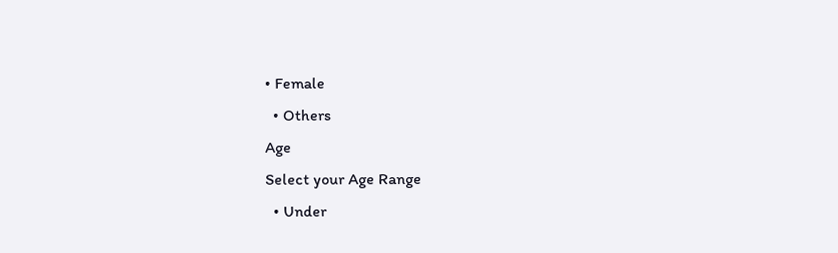• Female
  • Others
Age
Select your Age Range
  • Under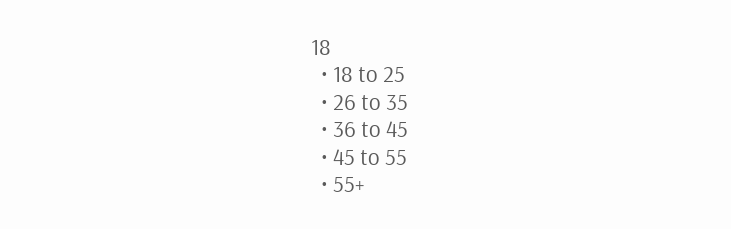18
  • 18 to 25
  • 26 to 35
  • 36 to 45
  • 45 to 55
  • 55+